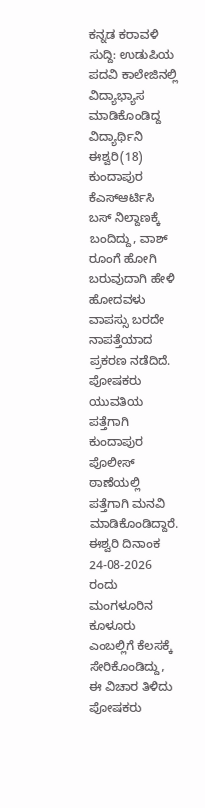ಕನ್ನಡ ಕರಾವಳಿ ಸುದ್ದಿ: ಉಡುಪಿಯ ಪದವಿ ಕಾಲೇಜಿನಲ್ಲಿ ವಿದ್ಯಾಭ್ಯಾಸ ಮಾಡಿಕೊಂಡಿದ್ದ ವಿದ್ಯಾರ್ಥಿನಿ ಈಶ್ವರಿ(18) ಕುಂದಾಪುರ ಕೆಎಸ್ಆರ್ಟಿಸಿ ಬಸ್ ನಿಲ್ದಾಣಕ್ಕೆ ಬಂದಿದ್ದು, ವಾಶ್ ರೂಂಗೆ ಹೋಗಿ ಬರುವುದಾಗಿ ಹೇಳಿ ಹೋದವಳು ವಾಪಸ್ಸು ಬರದೇ ನಾಪತ್ತೆಯಾದ ಪ್ರಕರಣ ನಡೆದಿದೆ. ಪೋಷಕರು ಯುವತಿಯ ಪತ್ತೆಗಾಗಿ ಕುಂದಾಪುರ ಪೊಲೀಸ್ ಠಾಣೆಯಲ್ಲಿ ಪತ್ತೆಗಾಗಿ ಮನವಿ ಮಾಡಿಕೊಂಡಿದ್ದಾರೆ.
ಈಶ್ವರಿ ದಿನಾಂಕ 24-08-2026 ರಂದು ಮಂಗಳೂರಿನ ಕೂಳೂರು ಎಂಬಲ್ಲಿಗೆ ಕೆಲಸಕ್ಕೆ ಸೇರಿಕೊಂಡಿದ್ದು, ಈ ವಿಚಾರ ತಿಳಿದು ಪೋಷಕರು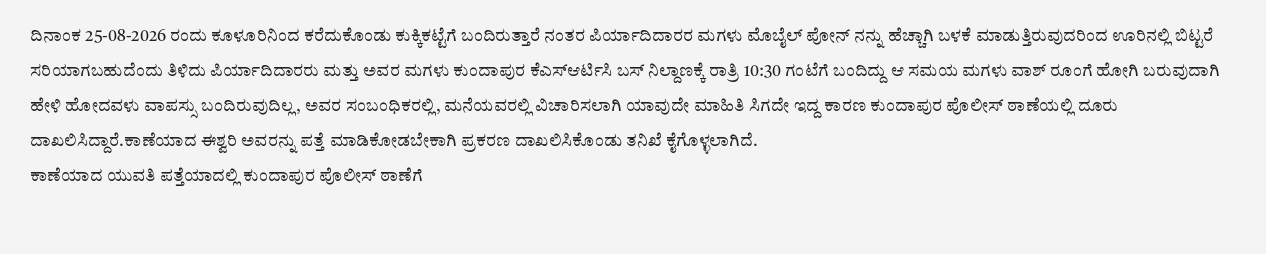ದಿನಾಂಕ 25-08-2026 ರಂದು ಕೂಳೂರಿನಿಂದ ಕರೆದುಕೊಂಡು ಕುಕ್ಕಿಕಟ್ಟೆಗೆ ಬಂದಿರುತ್ತಾರೆ ನಂತರ ಪಿರ್ಯಾದಿದಾರರ ಮಗಳು ಮೊಬೈಲ್ ಪೋನ್ ನನ್ನು ಹೆಚ್ಚಾಗಿ ಬಳಕೆ ಮಾಡುತ್ತಿರುವುದರಿಂದ ಊರಿನಲ್ಲಿ ಬಿಟ್ಟರೆ ಸರಿಯಾಗಬಹುದೆಂದು ತಿಳಿದು ಪಿರ್ಯಾದಿದಾರರು ಮತ್ತು ಅವರ ಮಗಳು ಕುಂದಾಪುರ ಕೆಎಸ್ಆರ್ಟಿಸಿ ಬಸ್ ನಿಲ್ದಾಣಕ್ಕೆ ರಾತ್ರಿ 10:30 ಗಂಟೆಗೆ ಬಂದಿದ್ದು ಆ ಸಮಯ ಮಗಳು ವಾಶ್ ರೂಂಗೆ ಹೋಗಿ ಬರುವುದಾಗಿ ಹೇಳಿ ಹೋದವಳು ವಾಪಸ್ಸು ಬಂದಿರುವುದಿಲ್ಲ, ಅವರ ಸಂಬಂಧಿಕರಲ್ಲಿ, ಮನೆಯವರಲ್ಲಿ ವಿಚಾರಿಸಲಾಗಿ ಯಾವುದೇ ಮಾಹಿತಿ ಸಿಗದೇ ಇದ್ದ ಕಾರಣ ಕುಂದಾಪುರ ಪೊಲೀಸ್ ಠಾಣೆಯಲ್ಲಿ ದೂರು ದಾಖಲಿಸಿದ್ದಾರೆ.ಕಾಣೆಯಾದ ಈಶ್ವರಿ ಅವರನ್ನು ಪತ್ತೆ ಮಾಡಿಕೋಡಬೇಕಾಗಿ ಪ್ರಕರಣ ದಾಖಲಿಸಿಕೊಂಡು ತನಿಖೆ ಕೈಗೊಳ್ಳಲಾಗಿದೆ.
ಕಾಣೆಯಾದ ಯುವತಿ ಪತ್ತೆಯಾದಲ್ಲಿ ಕುಂದಾಪುರ ಪೊಲೀಸ್ ಠಾಣೆಗೆ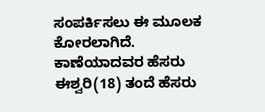ಸಂಪರ್ಕಿಸಲು ಈ ಮೂಲಕ ಕೋರಲಾಗಿದೆ.
ಕಾಣೆಯಾದವರ ಹೆಸರು ಈಶ್ವರಿ(18) ತಂದೆ ಹೆಸರು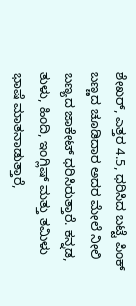ಶೇಖರ್, ಎತ್ತರ 4.5, ಧರಿಸಿದ ಬಟ್ಟೆ ಪಿಂಕ್ ಬಣ್ಣದ ಚೂಡಿದಾರ ಅದರ ಮೇಲೆ ನೀಲಿ ಬಣ್ಯದ ಜಾಕೇಟ್ ಧರಿಸಿರುತ್ತಾರೆ. ಕನ್ನಡ, ತುಳು, ಹಿಂದಿ, ಇಂಗ್ಲಿಷ್ ಮತ್ತು ತಮಿಳು ಭಾಷೆ ಮಾತನಾಡುತ್ತಾರೆ,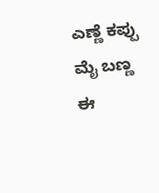ಎಣ್ಣೆ ಕಪ್ಪು ಮೈ ಬಣ್ಣ ಈ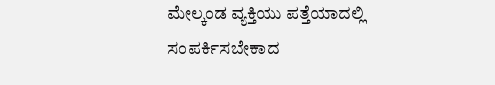ಮೇಲ್ಕಂಡ ವ್ಯಕ್ತಿಯು ಪತ್ತೆಯಾದಲ್ಲಿ ಸಂಪರ್ಕಿಸಬೇಕಾದ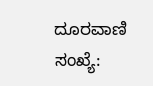ದೂರವಾಣಿ ಸಂಖ್ಯೆ: